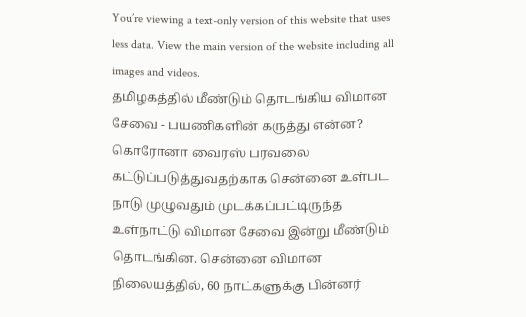You’re viewing a text-only version of this website that uses less data. View the main version of the website including all images and videos.
தமிழகத்தில் மீண்டும் தொடங்கிய விமான சேவை - பயணிகளின் கருத்து என்ன?
கொரோனா வைரஸ் பரவலை கட்டுப்படுத்துவதற்காக சென்னை உள்பட நாடு முழுவதும் முடக்கப்பட்டிருந்த உள்நாட்டு விமான சேவை இன்று மீண்டும் தொடங்கின. சென்னை விமான நிலையத்தில், 60 நாட்களுக்கு பின்னர்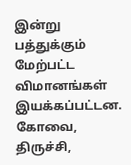இன்று பத்துக்கும் மேற்பட்ட விமானங்கள் இயக்கப்பட்டன.
கோவை, திருச்சி,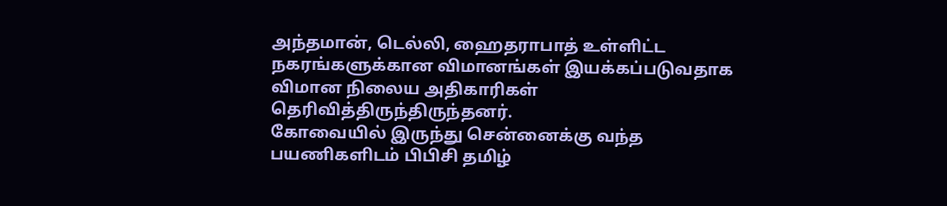அந்தமான், டெல்லி, ஹைதராபாத் உள்ளிட்ட நகரங்களுக்கான விமானங்கள் இயக்கப்படுவதாக விமான நிலைய அதிகாரிகள் தெரிவித்திருந்திருந்தனர்.
கோவையில் இருந்து சென்னைக்கு வந்த பயணிகளிடம் பிபிசி தமிழ்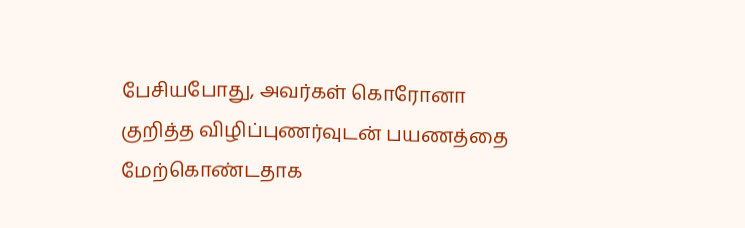பேசியபோது, அவர்கள் கொரோனா குறித்த விழிப்புணர்வுடன் பயணத்தை மேற்கொண்டதாக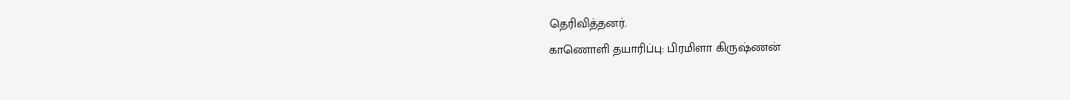தெரிவித்தனர்.
காணொளி தயாரிப்பு: பிரமிளா கிருஷ்ணன்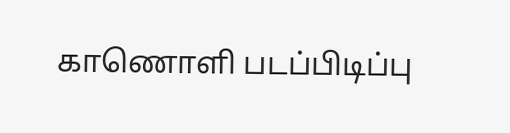காணொளி படப்பிடிப்பு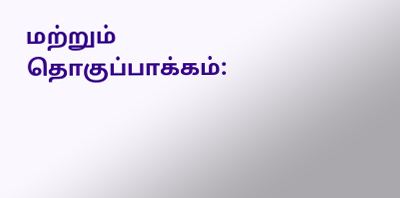மற்றும் தொகுப்பாக்கம்: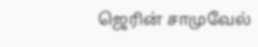ஜெரின் சாமுவேல்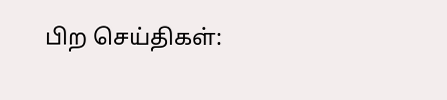பிற செய்திகள்: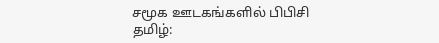சமூக ஊடகங்களில் பிபிசி தமிழ்: